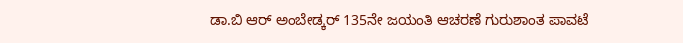ಡಾ.ಬಿ ಆರ್ ಅಂಬೇಡ್ಕರ್ 135ನೇ ಜಯಂತಿ ಆಚರಣೆ ಗುರುಶಾಂತ ಪಾವಟೆ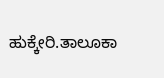ಹುಕ್ಕೇರಿ.ತಾಲೂಕಾ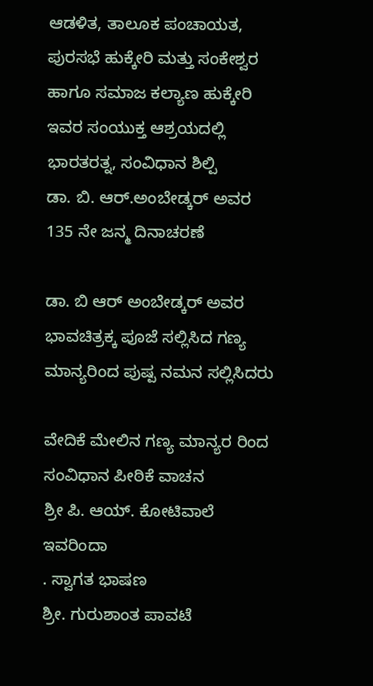ಆಡಳಿತ, ತಾಲೂಕ ಪಂಚಾಯತ, ಪುರಸಭೆ ಹುಕ್ಕೇರಿ ಮತ್ತು ಸಂಕೇಶ್ವರ ಹಾಗೂ ಸಮಾಜ ಕಲ್ಯಾಣ ಹುಕ್ಕೇರಿ
ಇವರ ಸಂಯುಕ್ತ ಆಶ್ರಯದಲ್ಲಿ ಭಾರತರತ್ನ, ಸಂವಿಧಾನ ಶಿಲ್ಪಿ
ಡಾ. ಬಿ. ಆರ್.ಅಂಬೇಡ್ಕರ್ ಅವರ 135 ನೇ ಜನ್ಮ ದಿನಾಚರಣೆ

ಡಾ. ಬಿ ಆರ್ ಅಂಬೇಡ್ಕರ್ ಅವರ ಭಾವಚಿತ್ರಕ್ಕ ಪೂಜೆ ಸಲ್ಲಿಸಿದ ಗಣ್ಯ ಮಾನ್ಯರಿಂದ ಪುಷ್ಪ ನಮನ ಸಲ್ಲಿಸಿದರು

ವೇದಿಕೆ ಮೇಲಿನ ಗಣ್ಯ ಮಾನ್ಯರ ರಿಂದ
ಸಂವಿಧಾನ ಪೀಠಿಕೆ ವಾಚನ
ಶ್ರೀ ಪಿ. ಆಯ್. ಕೋಟಿವಾಲೆ ಇವರಿಂದಾ
. ಸ್ವಾಗತ ಭಾಷಣ
ಶ್ರೀ. ಗುರುಶಾಂತ ಪಾವಟೆ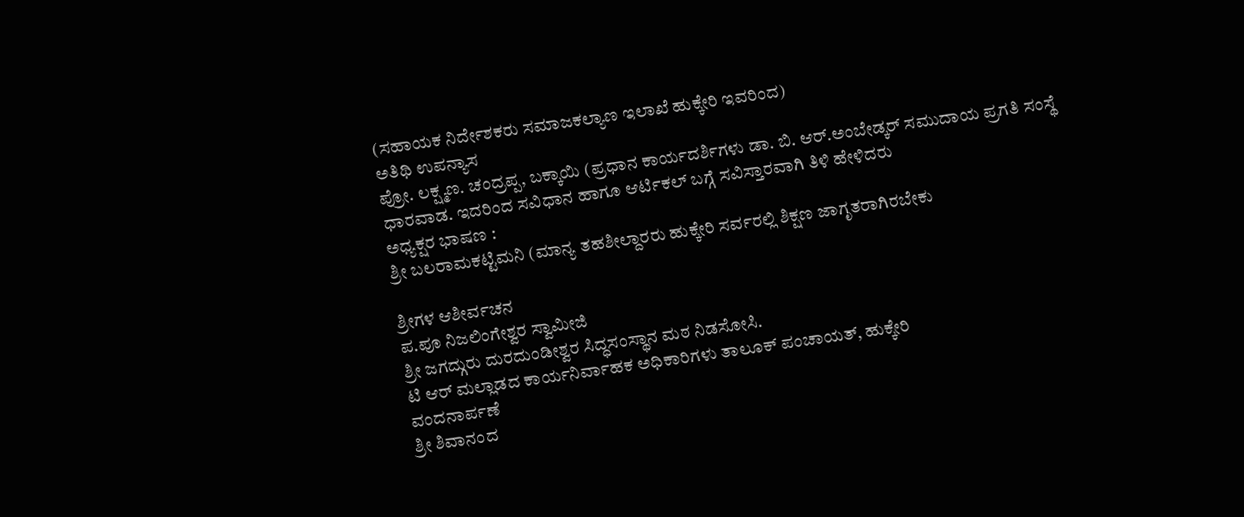(ಸಹಾಯಕ ನಿರ್ದೇಶಕರು ಸಮಾಜಕಲ್ಯಾಣ ಇಲಾಖೆ ಹುಕ್ಕೇರಿ ಇವರಿಂದ)
ಅತಿಥಿ ಉಪನ್ಯಾಸ
ಪ್ರೋ. ಲಕ್ಷ್ಮಣ. ಚಂದ್ರಪ್ಪ, ಬಕ್ಕಾಯಿ (ಪ್ರಧಾನ ಕಾರ್ಯದರ್ಶಿಗಳು ಡಾ. ಬಿ. ಆರ್.ಅಂಬೇಡ್ಕರ್ ಸಮುದಾಯ ಪ್ರಗತಿ ಸಂಸ್ಥೆ ಧಾರವಾಡ. ಇದರಿಂದ ಸವಿಧಾನ ಹಾಗೂ ಆರ್ಟಿಕಲ್ ಬಗ್ಗೆ ಸವಿಸ್ತಾರವಾಗಿ ತಿಳಿ ಹೇಳಿದರು
ಅಧ್ಯಕ್ಷರ ಭಾಷಣ :
ಶ್ರೀ ಬಲರಾಮಕಟ್ಟಿಮನಿ (ಮಾನ್ಯ ತಹಶೀಲ್ದಾರರು ಹುಕ್ಕೇರಿ ಸರ್ವರಲ್ಲಿ ಶಿಕ್ಷಣ ಜಾಗೃತರಾಗಿರಬೇಕು

ಶ್ರೀಗಳ ಆಶೀರ್ವಚನ
ಪ.ಪೂ ನಿಜಲಿಂಗೇಶ್ವರ ಸ್ವಾಮೀಜಿ
ಶ್ರೀ ಜಗದ್ಗುರು ದುರದುಂಡೀಶ್ವರ ಸಿದ್ಧಸಂಸ್ಥಾನ ಮಠ ನಿಡಸೋಸಿ.
ಟಿ ಆರ್ ಮಲ್ಲಾಡದ ಕಾರ್ಯನಿರ್ವಾಹಕ ಅಧಿಕಾರಿಗಳು ತಾಲೂಕ್ ಪಂಚಾಯತ್, ಹುಕ್ಕೇರಿ
ವಂದನಾರ್ಪಣೆ
ಶ್ರೀ ಶಿವಾನಂದ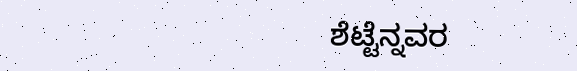ಶೆಟ್ಟೆನ್ನವರ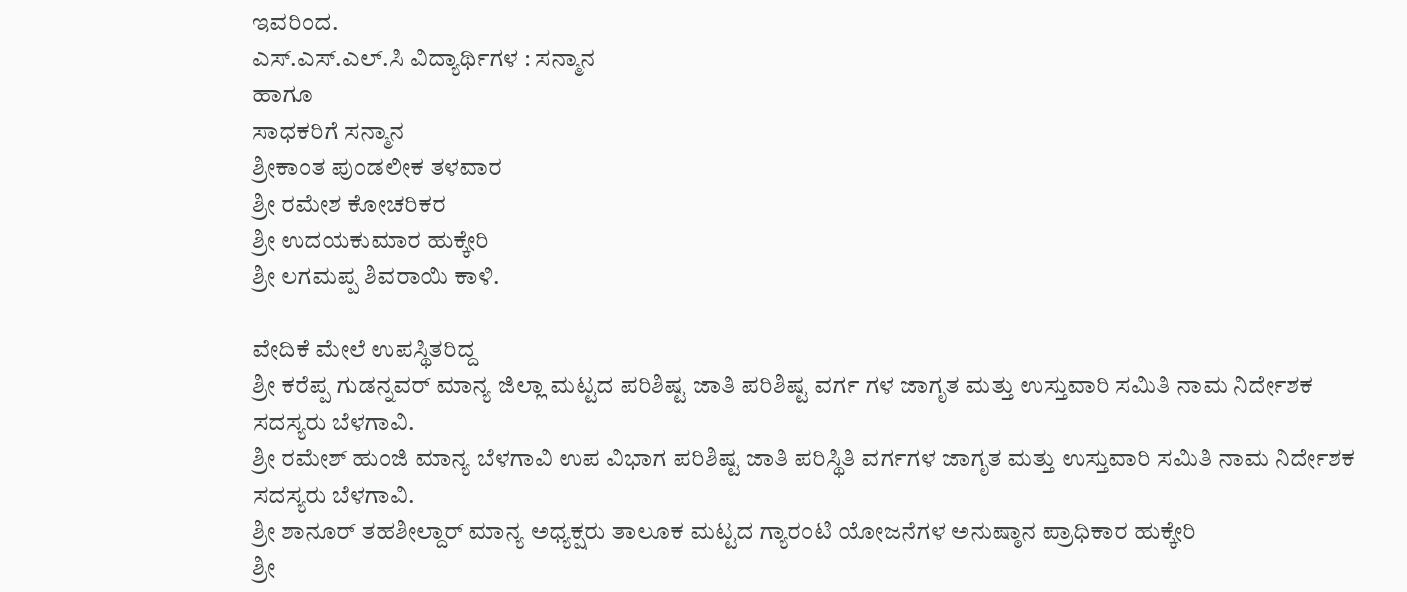ಇವರಿಂದ.
ಎಸ್.ಎಸ್.ಎಲ್.ಸಿ ವಿದ್ಯಾರ್ಥಿಗಳ : ಸನ್ಮಾನ
ಹಾಗೂ
ಸಾಧಕರಿಗೆ ಸನ್ಮಾನ
ಶ್ರೀಕಾಂತ ಪುಂಡಲೀಕ ತಳವಾರ
ಶ್ರೀ ರಮೇಶ ಕೋಚರಿಕರ
ಶ್ರೀ ಉದಯಕುಮಾರ ಹುಕ್ಕೇರಿ
ಶ್ರೀ ಲಗಮಪ್ಪ ಶಿವರಾಯಿ ಕಾಳಿ.

ವೇದಿಕೆ ಮೇಲೆ ಉಪಸ್ಥಿತರಿದ್ದ
ಶ್ರೀ ಕರೆಪ್ಪ ಗುಡನ್ನವರ್ ಮಾನ್ಯ ಜಿಲ್ಲಾ ಮಟ್ಟದ ಪರಿಶಿಷ್ಟ ಜಾತಿ ಪರಿಶಿಷ್ಟ ವರ್ಗ ಗಳ ಜಾಗೃತ ಮತ್ತು ಉಸ್ತುವಾರಿ ಸಮಿತಿ ನಾಮ ನಿರ್ದೇಶಕ ಸದಸ್ಯರು ಬೆಳಗಾವಿ.
ಶ್ರೀ ರಮೇಶ್ ಹುಂಜಿ ಮಾನ್ಯ ಬೆಳಗಾವಿ ಉಪ ವಿಭಾಗ ಪರಿಶಿಷ್ಟ ಜಾತಿ ಪರಿಸ್ಥಿತಿ ವರ್ಗಗಳ ಜಾಗೃತ ಮತ್ತು ಉಸ್ತುವಾರಿ ಸಮಿತಿ ನಾಮ ನಿರ್ದೇಶಕ ಸದಸ್ಯರು ಬೆಳಗಾವಿ.
ಶ್ರೀ ಶಾನೂರ್ ತಹಶೀಲ್ದಾರ್ ಮಾನ್ಯ ಅಧ್ಯಕ್ಷರು ತಾಲೂಕ ಮಟ್ಟದ ಗ್ಯಾರಂಟಿ ಯೋಜನೆಗಳ ಅನುಷ್ಠಾನ ಪ್ರಾಧಿಕಾರ ಹುಕ್ಕೇರಿ
ಶ್ರೀ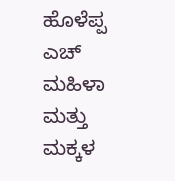ಹೊಳೆಪ್ಪ ಎಚ್ ಮಹಿಳಾ ಮತ್ತು ಮಕ್ಕಳ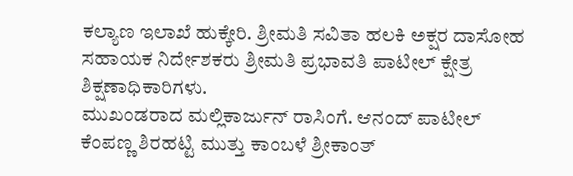ಕಲ್ಯಾಣ ಇಲಾಖೆ ಹುಕ್ಕೇರಿ. ಶ್ರೀಮತಿ ಸವಿತಾ ಹಲಕಿ ಅಕ್ಷರ ದಾಸೋಹ ಸಹಾಯಕ ನಿರ್ದೇಶಕರು ಶ್ರೀಮತಿ ಪ್ರಭಾವತಿ ಪಾಟೀಲ್ ಕ್ಷೇತ್ರ ಶಿಕ್ಷಣಾಧಿಕಾರಿಗಳು.
ಮುಖಂಡರಾದ ಮಲ್ಲಿಕಾರ್ಜುನ್ ರಾಸಿಂಗೆ. ಆನಂದ್ ಪಾಟೀಲ್ ಕೆಂಪಣ್ಣ ಶಿರಹಟ್ಟಿ ಮುತ್ತು ಕಾಂಬಳೆ ಶ್ರೀಕಾಂತ್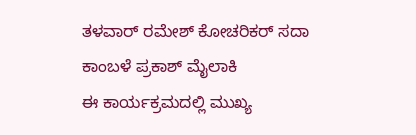ತಳವಾರ್ ರಮೇಶ್ ಕೋಚರಿಕರ್ ಸದಾ ಕಾಂಬಳೆ ಪ್ರಕಾಶ್ ಮೈಲಾಕಿ
ಈ ಕಾರ್ಯಕ್ರಮದಲ್ಲಿ ಮುಖ್ಯ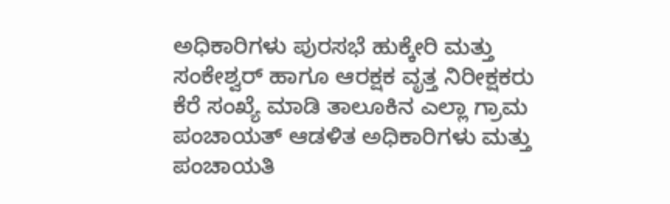ಅಧಿಕಾರಿಗಳು ಪುರಸಭೆ ಹುಕ್ಕೇರಿ ಮತ್ತು ಸಂಕೇಶ್ವರ್ ಹಾಗೂ ಆರಕ್ಷಕ ವೃತ್ತ ನಿರೀಕ್ಷಕರು ಕೆರೆ ಸಂಖ್ಯೆ ಮಾಡಿ ತಾಲೂಕಿನ ಎಲ್ಲಾ ಗ್ರಾಮ ಪಂಚಾಯತ್ ಆಡಳಿತ ಅಧಿಕಾರಿಗಳು ಮತ್ತು ಪಂಚಾಯತಿ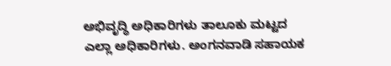ಅಭಿವೃದ್ಧಿ ಅಧಿಕಾರಿಗಳು ತಾಲೂಕು ಮಟ್ಟದ ಎಲ್ಲಾ ಅಧಿಕಾರಿಗಳು. ಅಂಗನವಾಡಿ ಸಹಾಯಕ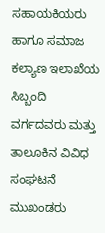ಸಹಾಯಕಿಯರು ಹಾಗೂ ಸಮಾಜ ಕಲ್ಯಾಣ ಇಲಾಖೆಯ ಸಿಬ್ಬಂದಿ ವರ್ಗದವರು ಮತ್ತು ತಾಲೂಕಿನ ವಿವಿಧ ಸಂಘಟನೆ ಮುಖಂಡರು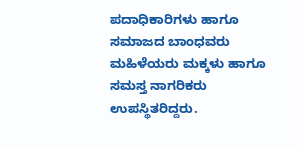ಪದಾಧಿಕಾರಿಗಳು ಹಾಗೂ ಸಮಾಜದ ಬಾಂಧವರು ಮಹಿಳೆಯರು ಮಕ್ಕಳು ಹಾಗೂ ಸಮಸ್ತ ನಾಗರಿಕರು ಉಪಸ್ಥಿತರಿದ್ದರು.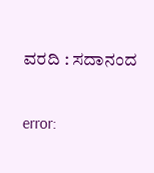ವರದಿ : ಸದಾನಂದ

error: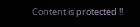Content is protected !!